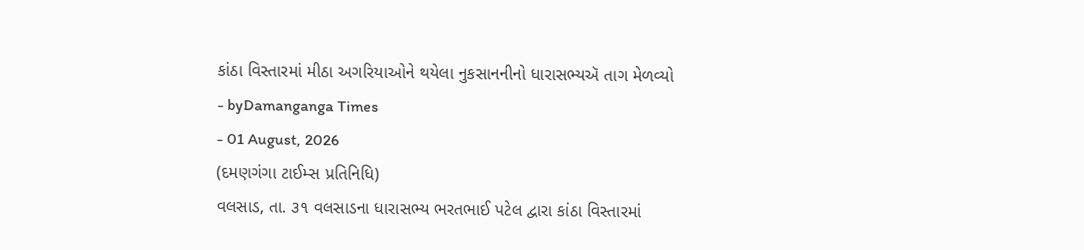કાંઠા વિસ્તારમાં મીઠા અગરિયાઓને થયેલા નુકસાનનીનો ધારાસભ્યઍ તાગ મેળવ્યો
- byDamanganga Times
- 01 August, 2026
(દમણગંગા ટાઈમ્સ પ્રતિનિધિ)
વલસાડ, તા. ૩૧ વલસાડના ધારાસભ્ય ભરતભાઈ પટેલ દ્વારા કાંઠા વિસ્તારમાં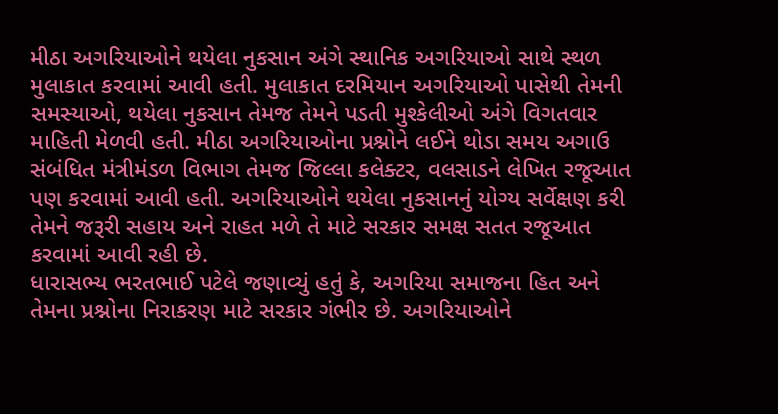મીઠા અગરિયાઓને થયેલા નુકસાન અંગે સ્થાનિક અગરિયાઓ સાથે સ્થળ મુલાકાત કરવામાં આવી હતી. મુલાકાત દરમિયાન અગરિયાઓ પાસેથી તેમની સમસ્યાઓ, થયેલા નુકસાન તેમજ તેમને પડતી મુશ્કેલીઓ અંગે વિગતવાર માહિતી મેળવી હતી. મીઠા અગરિયાઓના પ્રશ્નોને લઈને થોડા સમય અગાઉ સંબંધિત મંત્રીમંડળ વિભાગ તેમજ જિલ્લા કલેક્ટર, વલસાડને લેખિત રજૂઆત પણ કરવામાં આવી હતી. અગરિયાઓને થયેલા નુકસાનનું યોગ્ય સર્વેક્ષણ કરી તેમને જરૂરી સહાય અને રાહત મળે તે માટે સરકાર સમક્ષ સતત રજૂઆત કરવામાં આવી રહી છે.
ધારાસભ્ય ભરતભાઈ પટેલે જણાવ્યું હતું કે, અગરિયા સમાજના હિત અને તેમના પ્રશ્નોના નિરાકરણ માટે સરકાર ગંભીર છે. અગરિયાઓને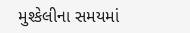મુશ્કેલીના સમયમાં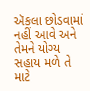ઍકલા છોડવામાં નહીં આવે અને તેમને યોગ્ય સહાય મળે તે માટે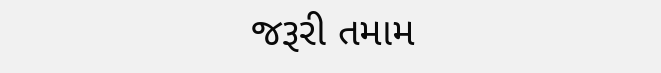જરૂરી તમામ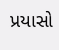પ્રયાસો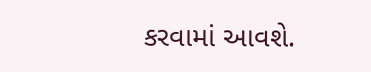કરવામાં આવશે.